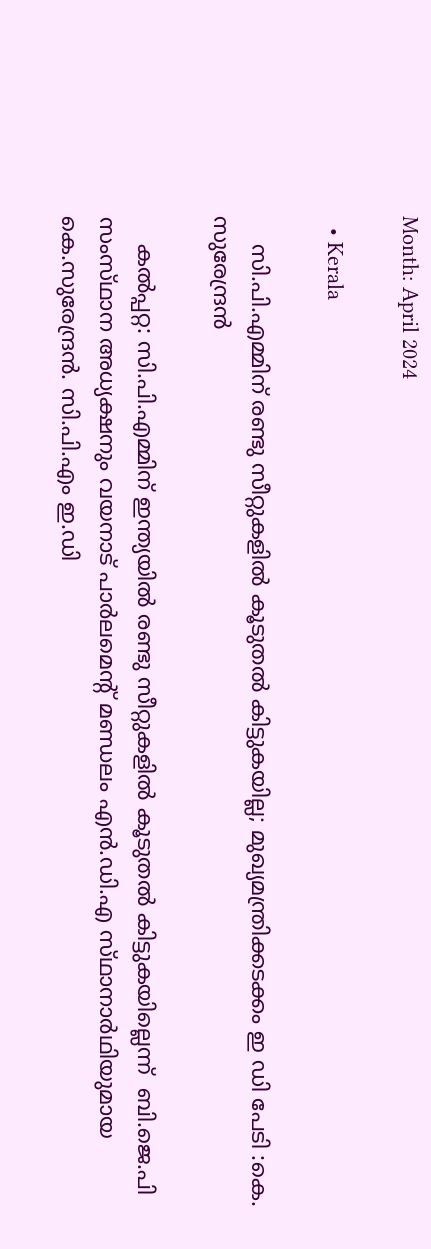Month: April 2024

  • Kerala

    സി.പി.എമ്മിന്‌ രണ്ടു സീറ്റുകളിൽ കൂടുതൽ കിട്ടുകയില്ല; മുഖ്യമന്ത്രിക്കടക്കം ഇ ഡി പേടി :കെ. സുരേന്ദ്രന്‍

    കല്‍പ്പറ്റ: സി.പി.എമ്മിന് ഇന്ത്യയിൽ രണ്ടു സീറ്റുകളിൽ കൂടുതൽ കിട്ടുകയില്ലെന്ന്  ബി.ജെ.പി സംസ്‌ഥാന അധ്യക്ഷനും വയനാട്‌ പാര്‍ലമെന്റ്‌ മണ്ഡലം എന്‍.ഡി.എ സ്‌ഥാനാര്‍ഥിയുമായ കെ.സുരേന്ദ്രന്‍. സി.പി.എം ഇ.ഡി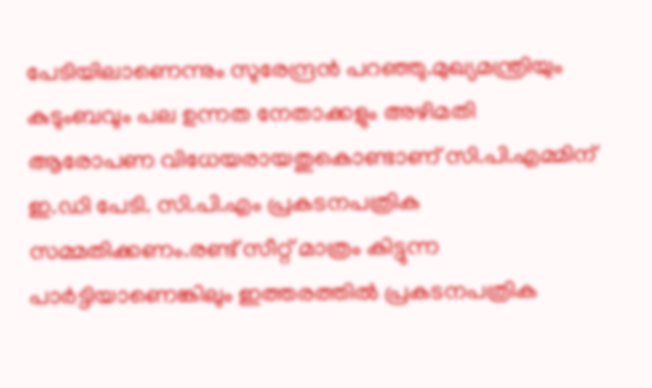പേടിയിലാണെന്നും സുരേന്ദ്രൻ പറഞ്ഞു.മുഖ്യമന്ത്രിയും കുടുംബവും പല ഉന്നത നേതാക്കളും അഴിമതി ആരോപണ വിധേയരായതുകൊണ്ടാണ്‌ സി.പി.എമ്മിന്‌ ഇ.ഡി പേടി. സി.പി.എം പ്രകടനപത്രിക സമ്മതിക്കണം.രണ്ട്‌ സീറ്റ്‌ മാത്രം കിട്ടുന്ന പാര്‍ട്ടിയാണെങ്കിലും ഇത്തരത്തില്‍ പ്രകടനപത്രിക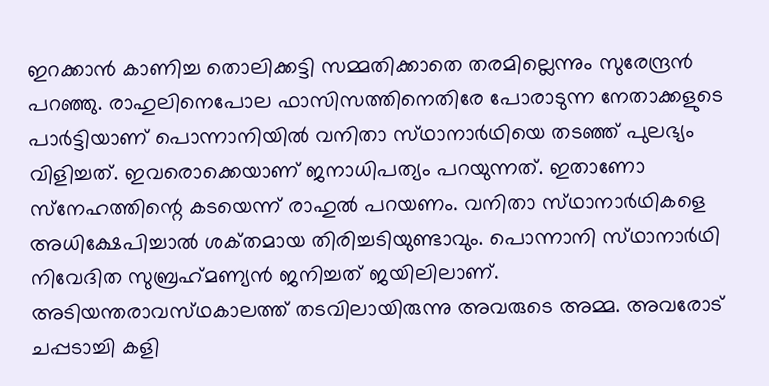ഇറക്കാന്‍ കാണിച്ച തൊലിക്കട്ടി സമ്മതിക്കാതെ തരമില്ലെന്നും സുരേന്ദ്രൻ പറഞ്ഞു. രാഹുലിനെപോല ഫാസിസത്തിനെതിരേ പോരാടുന്ന നേതാക്കളുടെ പാര്‍ട്ടിയാണ്‌ പൊന്നാനിയില്‍ വനിതാ സ്‌ഥാനാര്‍ഥിയെ തടഞ്ഞ്‌ പുലഭ്യം വിളിച്ചത്‌. ഇവരൊക്കെയാണ്‌ ജനാധിപത്യം പറയുന്നത്‌. ഇതാണോ സ്‌നേഹത്തിന്റെ കടയെന്ന്‌ രാഹുല്‍ പറയണം. വനിതാ സ്‌ഥാനാര്‍ഥികളെ അധിക്ഷേപിച്ചാല്‍ ശക്‌തമായ തിരിച്ചടിയുണ്ടാവും. പൊന്നാനി സ്‌ഥാനാര്‍ഥി നിവേദിത സുബ്രഹ്‌മണ്യന്‍ ജനിച്ചത്‌ ജയിലിലാണ്‌. അടിയന്തരാവസ്‌ഥകാലത്ത്‌ തടവിലായിരുന്നു അവരുടെ അമ്മ. അവരോട്‌ ചപ്പടാച്ചി കളി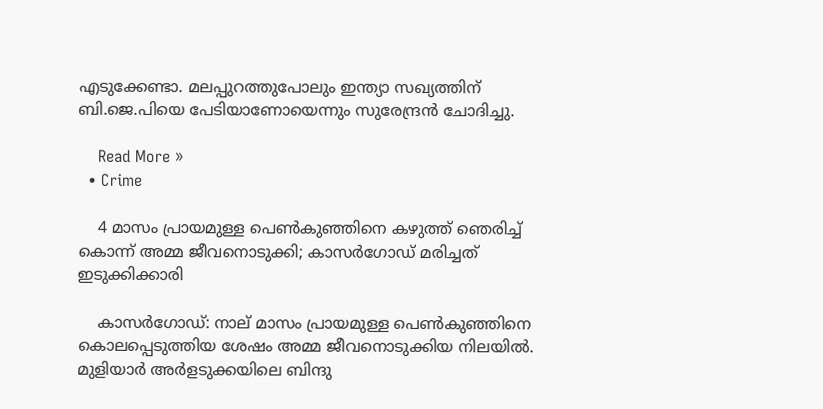എടുക്കേണ്ടാ. മലപ്പുറത്തുപോലും ഇന്ത്യാ സഖ്യത്തിന്‌ ബി.ജെ.പിയെ പേടിയാണോയെന്നും സുരേന്ദ്രന്‍ ചോദിച്ചു.

    Read More »
  • Crime

    4 മാസം പ്രായമുള്ള പെണ്‍കുഞ്ഞിനെ കഴുത്ത് ഞെരിച്ച് കൊന്ന് അമ്മ ജീവനൊടുക്കി; കാസര്‍ഗോഡ് മരിച്ചത് ഇടുക്കിക്കാരി

    കാസര്‍ഗോഡ്: നാല് മാസം പ്രായമുള്ള പെണ്‍കുഞ്ഞിനെ കൊലപ്പെടുത്തിയ ശേഷം അമ്മ ജീവനൊടുക്കിയ നിലയില്‍. മുളിയാര്‍ അര്‍ളടുക്കയിലെ ബിന്ദു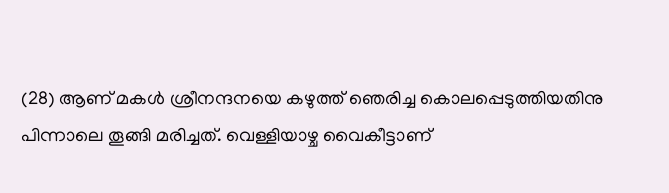(28) ആണ് മകള്‍ ശ്രീനന്ദനയെ കഴുത്ത് ഞെരിച്ച കൊലപ്പെടുത്തിയതിനു പിന്നാലെ തൂങ്ങി മരിച്ചത്. വെള്ളിയാഴ്ച വൈകീട്ടാണ്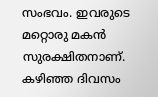സംഭവം. ഇവരുടെ മറ്റൊരു മകന്‍ സുരക്ഷിതനാണ്. കഴിഞ്ഞ ദിവസം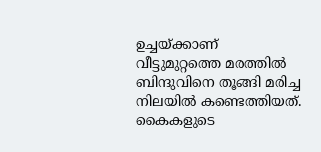ഉച്ചയ്ക്കാണ് വീട്ടുമുറ്റത്തെ മരത്തില്‍ ബിന്ദുവിനെ തൂങ്ങി മരിച്ച നിലയില്‍ കണ്ടെത്തിയത്. കൈകളുടെ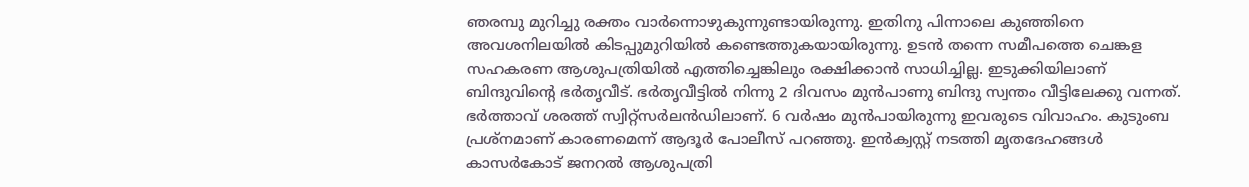ഞരമ്പു മുറിച്ചു രക്തം വാര്‍ന്നൊഴുകുന്നുണ്ടായിരുന്നു. ഇതിനു പിന്നാലെ കുഞ്ഞിനെ അവശനിലയില്‍ കിടപ്പുമുറിയില്‍ കണ്ടെത്തുകയായിരുന്നു. ഉടന്‍ തന്നെ സമീപത്തെ ചെങ്കള സഹകരണ ആശുപത്രിയില്‍ എത്തിച്ചെങ്കിലും രക്ഷിക്കാന്‍ സാധിച്ചില്ല. ഇടുക്കിയിലാണ് ബിന്ദുവിന്റെ ഭര്‍തൃവീട്. ഭര്‍തൃവീട്ടില്‍ നിന്നു 2 ദിവസം മുന്‍പാണു ബിന്ദു സ്വന്തം വീട്ടിലേക്കു വന്നത്. ഭര്‍ത്താവ് ശരത്ത് സ്വിറ്റ്‌സര്‍ലന്‍ഡിലാണ്. 6 വര്‍ഷം മുന്‍പായിരുന്നു ഇവരുടെ വിവാഹം. കുടുംബ പ്രശ്‌നമാണ് കാരണമെന്ന് ആദൂര്‍ പോലീസ് പറഞ്ഞു. ഇന്‍ക്വസ്റ്റ് നടത്തി മൃതദേഹങ്ങള്‍ കാസര്‍കോട് ജനറല്‍ ആശുപത്രി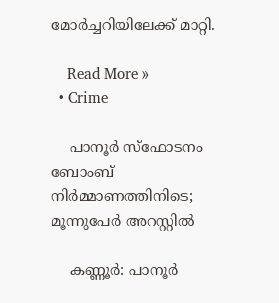മോര്‍ച്ചറിയിലേക്ക് മാറ്റി.

    Read More »
  • Crime

    പാനൂര്‍ സ്ഫോടനം ബോംബ് നിര്‍മ്മാണത്തിനിടെ; മൂന്നുപേര്‍ അറസ്റ്റില്‍

    കണ്ണൂര്‍: പാനൂര്‍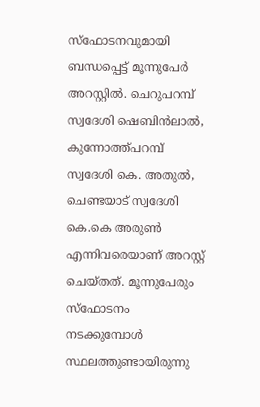സ്ഫോടനവുമായി ബന്ധപ്പെട്ട് മൂന്നുപേര്‍ അറസ്റ്റില്‍. ചെറുപറമ്പ് സ്വദേശി ഷെബിന്‍ലാല്‍, കുന്നോത്ത്പറമ്പ് സ്വദേശി കെ. അതുല്‍, ചെണ്ടയാട് സ്വദേശി കെ.കെ അരുണ്‍ എന്നിവരെയാണ് അറസ്റ്റ് ചെയ്തത്. മൂന്നുപേരും സ്ഫോടനം നടക്കുമ്പോള്‍ സ്ഥലത്തുണ്ടായിരുന്നു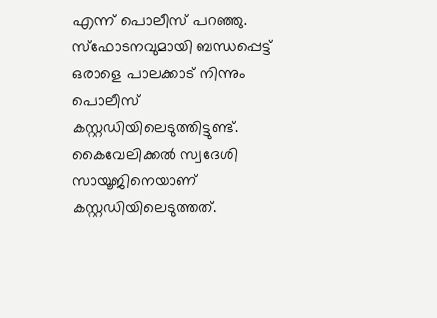എന്ന് പൊലീസ് പറഞ്ഞു. സ്ഫോടനവുമായി ബന്ധപ്പെട്ട് ഒരാളെ പാലക്കാട് നിന്നും പൊലീസ് കസ്റ്റഡിയിലെടുത്തിട്ടുണ്ട്. കൈവേലിക്കല്‍ സ്വദേശി സായൂജിനെയാണ് കസ്റ്റഡിയിലെടുത്തത്.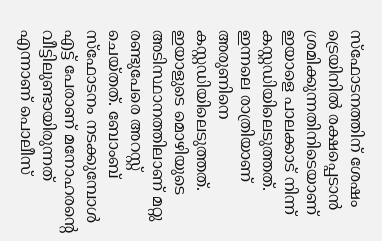സ്ഫോടനത്തിന് ശേഷം ട്രെയിനില്‍ രക്ഷപ്പെടാന്‍ ശ്രമിക്കുന്നതിനിടെയാണ് ഇയാളെ പാലക്കാട് നിന്ന് കസ്റ്റഡിയിലെടുത്തത്. ഇന്നലെ രാത്രിയാണ് അരുണിനെ കസ്റ്റഡിയിലെടുത്തത്. ഇയാളുടെ മൊഴിയുടെ അടിസ്ഥാനത്തിലാണ് മറ്റു രണ്ടുപേരെ അറസ്റ്റ് ചെയ്തത്. ബോംബ് സ്ഫോടനം നടക്കുമ്പോള്‍ എട്ട് പേരാണ് മനോഹരന്റെ വീട്ടിലുണ്ടായിരുന്നത് എന്നാണ് പൊലീസ്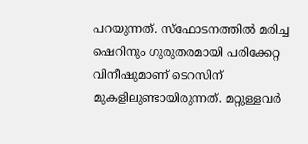പറയുന്നത്. സ്ഫോടനത്തില്‍ മരിച്ച ഷെറിനും ഗുരുതരമായി പരിക്കേറ്റ വിനീഷുമാണ് ടെറസിന് മുകളിലുണ്ടായിരുന്നത്. മറ്റുള്ളവര്‍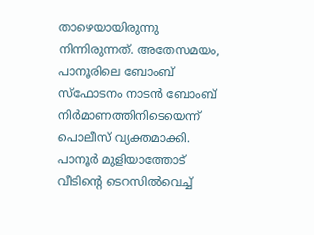താഴെയായിരുന്നു നിന്നിരുന്നത്. അതേസമയം, പാനൂരിലെ ബോംബ് സ്‌ഫോടനം നാടന്‍ ബോംബ് നിര്‍മാണത്തിനിടെയെന്ന് പൊലീസ് വ്യക്തമാക്കി. പാനൂര്‍ മുളിയാത്തോട് വീടിന്റെ ടെറസില്‍വെച്ച്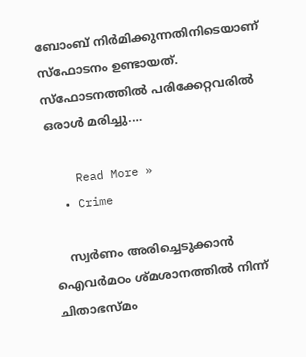ബോംബ് നിര്‍മിക്കുന്നതിനിടെയാണ് സ്‌ഫോടനം ഉണ്ടായത്. സ്‌ഫോടനത്തില്‍ പരിക്കേറ്റവരില്‍ ഒരാള്‍ മരിച്ചു.…

    Read More »
  • Crime

    സ്വര്‍ണം അരിച്ചെടുക്കാന്‍ ഐവര്‍മഠം ശ്മശാനത്തില്‍ നിന്ന് ചിതാഭസ്മം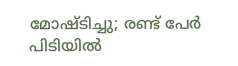മോഷ്ടിച്ചു; രണ്ട് പേര്‍ പിടിയില്‍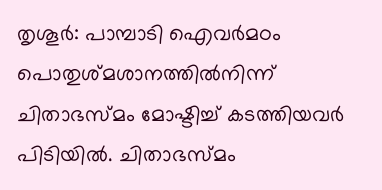തൃശൂര്‍: പാമ്പാടി ഐവര്‍മഠം പൊതുശ്മശാനത്തില്‍നിന്ന് ചിതാഭസ്മം മോഷ്ടിച്ച് കടത്തിയവര്‍ പിടിയില്‍. ചിതാഭസ്മം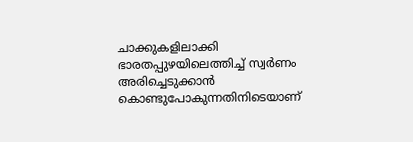ചാക്കുകളിലാക്കി ഭാരതപ്പുഴയിലെത്തിച്ച് സ്വര്‍ണം അരിച്ചെടുക്കാന്‍ കൊണ്ടുപോകുന്നതിനിടെയാണ്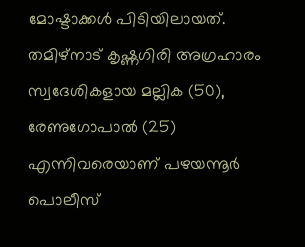മോഷ്ടാക്കള്‍ പിടിയിലായത്. തമിഴ്നാട് കൃഷ്ണഗിരി അഗ്രഹാരം സ്വദേശികളായ മല്ലിക (50), രേണുഗോപാല്‍ (25) എന്നിവരെയാണ് പഴയന്നൂര്‍ പൊലീസ്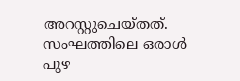അറസ്റ്റുചെയ്തത്. സംഘത്തിലെ ഒരാള്‍ പുഴ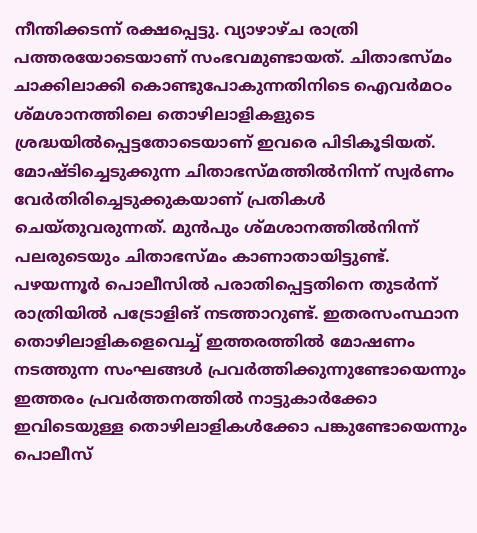നീന്തിക്കടന്ന് രക്ഷപ്പെട്ടു. വ്യാഴാഴ്ച രാത്രി പത്തരയോടെയാണ് സംഭവമുണ്ടായത്. ചിതാഭസ്മം ചാക്കിലാക്കി കൊണ്ടുപോകുന്നതിനിടെ ഐവര്‍മഠം ശ്മശാനത്തിലെ തൊഴിലാളികളുടെ ശ്രദ്ധയില്‍പ്പെട്ടതോടെയാണ് ഇവരെ പിടികൂടിയത്. മോഷ്ടിച്ചെടുക്കുന്ന ചിതാഭസ്മത്തില്‍നിന്ന് സ്വര്‍ണം വേര്‍തിരിച്ചെടുക്കുകയാണ് പ്രതികള്‍ ചെയ്തുവരുന്നത്. മുന്‍പും ശ്മശാനത്തില്‍നിന്ന് പലരുടെയും ചിതാഭസ്മം കാണാതായിട്ടുണ്ട്. പഴയന്നൂര്‍ പൊലീസില്‍ പരാതിപ്പെട്ടതിനെ തുടര്‍ന്ന് രാത്രിയില്‍ പട്രോളിങ് നടത്താറുണ്ട്. ഇതരസംസ്ഥാന തൊഴിലാളികളെവെച്ച് ഇത്തരത്തില്‍ മോഷണം നടത്തുന്ന സംഘങ്ങള്‍ പ്രവര്‍ത്തിക്കുന്നുണ്ടോയെന്നും ഇത്തരം പ്രവര്‍ത്തനത്തില്‍ നാട്ടുകാര്‍ക്കോ ഇവിടെയുള്ള തൊഴിലാളികള്‍ക്കോ പങ്കുണ്ടോയെന്നും പൊലീസ്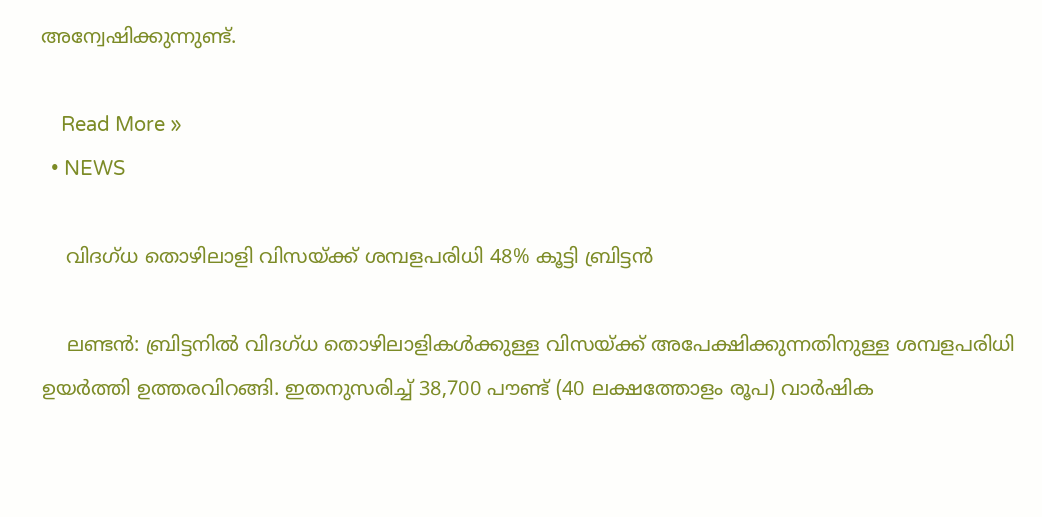അന്വേഷിക്കുന്നുണ്ട്.

    Read More »
  • NEWS

    വിദഗ്ധ തൊഴിലാളി വിസയ്ക്ക് ശമ്പളപരിധി 48% കൂട്ടി ബ്രിട്ടന്‍

    ലണ്ടന്‍: ബ്രിട്ടനില്‍ വിദഗ്ധ തൊഴിലാളികള്‍ക്കുള്ള വിസയ്ക്ക് അപേക്ഷിക്കുന്നതിനുള്ള ശമ്പളപരിധി ഉയര്‍ത്തി ഉത്തരവിറങ്ങി. ഇതനുസരിച്ച് 38,700 പൗണ്ട് (40 ലക്ഷത്തോളം രൂപ) വാര്‍ഷിക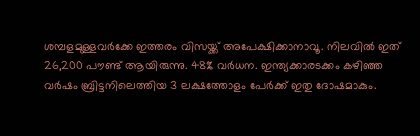ശമ്പളമുള്ളവര്‍ക്കേ ഇത്തരം വിസയ്ക്ക് അപേക്ഷിക്കാനാവൂ. നിലവില്‍ ഇത് 26,200 പൗണ്ട് ആയിരുന്നു. 48% വര്‍ധന. ഇന്ത്യക്കാരടക്കം കഴിഞ്ഞ വര്‍ഷം ബ്രിട്ടനിലെത്തിയ 3 ലക്ഷത്തോളം പേര്‍ക്ക് ഇതു ദോഷമാകും.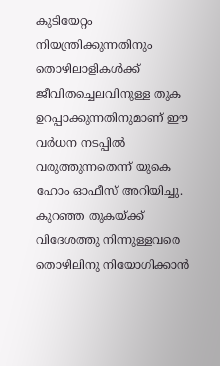കുടിയേറ്റം നിയന്ത്രിക്കുന്നതിനും തൊഴിലാളികള്‍ക്ക് ജീവിതച്ചെലവിനുള്ള തുക ഉറപ്പാക്കുന്നതിനുമാണ് ഈ വര്‍ധന നടപ്പില്‍ വരുത്തുന്നതെന്ന് യുകെ ഹോം ഓഫീസ് അറിയിച്ചു. കുറഞ്ഞ തുകയ്ക്ക് വിദേശത്തു നിന്നുള്ളവരെ തൊഴിലിനു നിയോഗിക്കാന്‍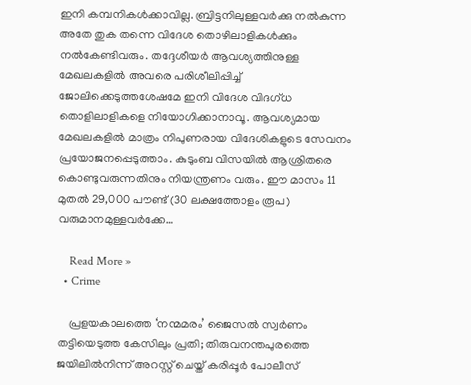ഇനി കമ്പനികള്‍ക്കാവില്ല. ബ്രിട്ടനിലുള്ളവര്‍ക്കു നല്‍കുന്ന അതേ തുക തന്നെ വിദേശ തൊഴിലാളികള്‍ക്കും നല്‍കേണ്ടിവരും. തദ്ദേശീയര്‍ ആവശ്യത്തിനുള്ള മേഖലകളില്‍ അവരെ പരിശീലിപ്പിച്ച് ജോലിക്കെടുത്തശേഷമേ ഇനി വിദേശ വിദഗ്ധ തൊളിലാളികളെ നിയോഗിക്കാനാവൂ. ആവശ്യമായ മേഖലകളില്‍ മാത്രം നിപുണരായ വിദേശികളുടെ സേവനം പ്രയോജനപ്പെടുത്താം. കുടുംബ വിസയില്‍ ആശ്രിതരെ കൊണ്ടുവരുന്നതിനും നിയന്ത്രണം വരും. ഈ മാസം 11 മുതല്‍ 29,000 പൗണ്ട് (30 ലക്ഷത്തോളം രൂപ) വരുമാനമുള്ളവര്‍ക്കേ…

    Read More »
  • Crime

    പ്രളയകാലത്തെ ‘നന്മമരം’ ജൈസല്‍ സ്വര്‍ണം തട്ടിയെടുത്ത കേസിലും പ്രതി; തിരുവനന്തപുരത്തെ ജയിലില്‍നിന്ന് അറസ്റ്റ് ചെയ്ത് കരിപ്പൂര്‍ പോലീസ്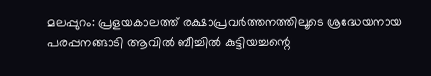മലപ്പുറം: പ്രളയകാലത്ത് രക്ഷാപ്രവര്‍ത്തനത്തിലൂടെ ശ്രദ്ധേയനായ പരപ്പനങ്ങാടി ആവില്‍ ബീച്ചില്‍ കുട്ടിയച്ചന്റെ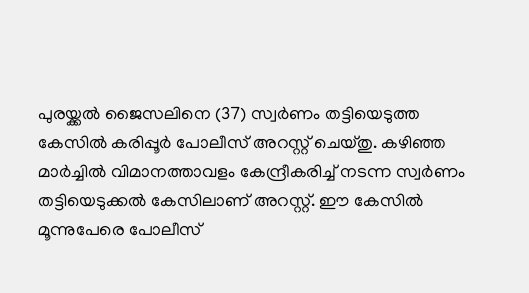പുരയ്ക്കല്‍ ജൈസലിനെ (37) സ്വര്‍ണം തട്ടിയെടുത്ത കേസില്‍ കരിപ്പൂര്‍ പോലീസ് അറസ്റ്റ് ചെയ്തു. കഴിഞ്ഞ മാര്‍ച്ചില്‍ വിമാനത്താവളം കേന്ദ്രീകരിച്ച് നടന്ന സ്വര്‍ണം തട്ടിയെടുക്കല്‍ കേസിലാണ് അറസ്റ്റ്. ഈ കേസില്‍ മൂന്നുപേരെ പോലീസ്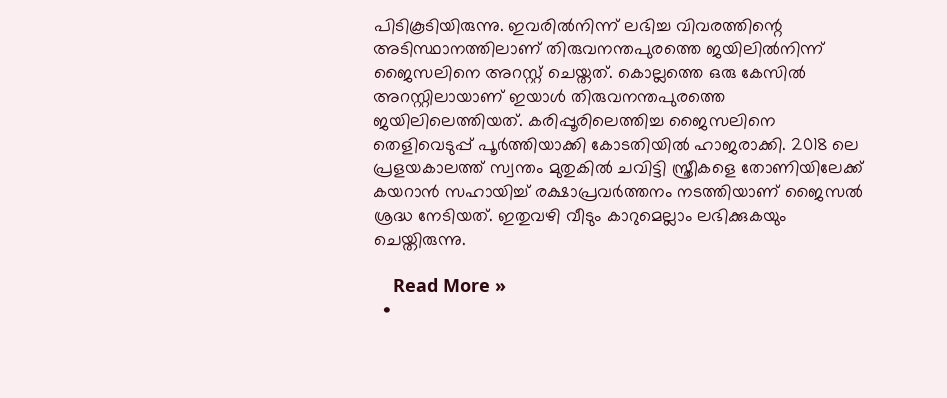പിടികൂടിയിരുന്നു. ഇവരില്‍നിന്ന് ലഭിച്ച വിവരത്തിന്റെ അടിസ്ഥാനത്തിലാണ് തിരുവനന്തപുരത്തെ ജയിലില്‍നിന്ന് ജൈസലിനെ അറസ്റ്റ് ചെയ്തത്. കൊല്ലത്തെ ഒരു കേസില്‍ അറസ്റ്റിലായാണ് ഇയാള്‍ തിരുവനന്തപുരത്തെ ജയിലിലെത്തിയത്. കരിപ്പൂരിലെത്തിച്ച ജൈസലിനെ തെളിവെടുപ്പ് പൂര്‍ത്തിയാക്കി കോടതിയില്‍ ഹാജരാക്കി. 2018 ലെ പ്രളയകാലത്ത് സ്വന്തം മുതുകില്‍ ചവിട്ടി സ്ത്രീകളെ തോണിയിലേക്ക് കയറാന്‍ സഹായിച്ച് രക്ഷാപ്രവര്‍ത്തനം നടത്തിയാണ് ജൈസല്‍ ശ്രദ്ധ നേടിയത്. ഇതുവഴി വീടും കാറുമെല്ലാം ലഭിക്കുകയും ചെയ്തിരുന്നു.

    Read More »
  •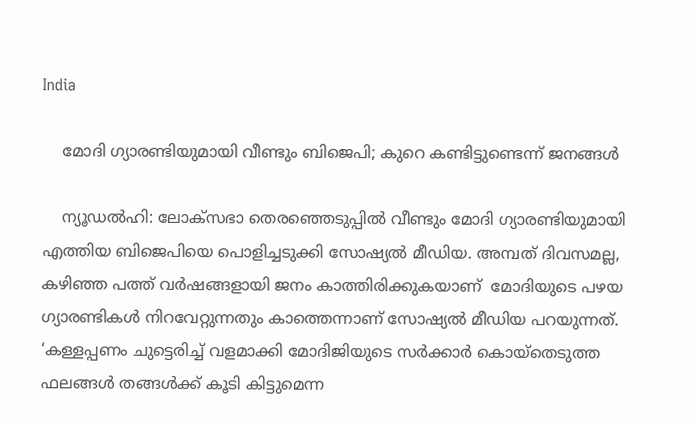India

    മോദി ഗ്യാരണ്ടിയുമായി വീണ്ടും ബിജെപി; കുറെ കണ്ടിട്ടുണ്ടെന്ന് ജനങ്ങൾ

    ന്യൂഡൽഹി: ലോക്‌സഭാ തെരഞ്ഞെടുപ്പിൽ വീണ്ടും മോദി ഗ്യാരണ്ടിയുമായി എത്തിയ ബിജെപിയെ പൊളിച്ചടുക്കി സോഷ്യൽ മീഡിയ. അമ്പത് ദിവസമല്ല, കഴിഞ്ഞ പത്ത് വർഷങ്ങളായി ജനം കാത്തിരിക്കുകയാണ്  മോദിയുടെ പഴയ  ഗ്യാരണ്ടികൾ നിറവേറ്റുന്നതും കാത്തെന്നാണ് സോഷ്യൽ മീഡിയ പറയുന്നത്.   ‘കള്ളപ്പണം ചുട്ടെരിച്ച് വളമാക്കി മോദിജിയുടെ സർക്കാർ കൊയ്തെടുത്ത ഫലങ്ങൾ തങ്ങൾക്ക് കൂടി കിട്ടുമെന്ന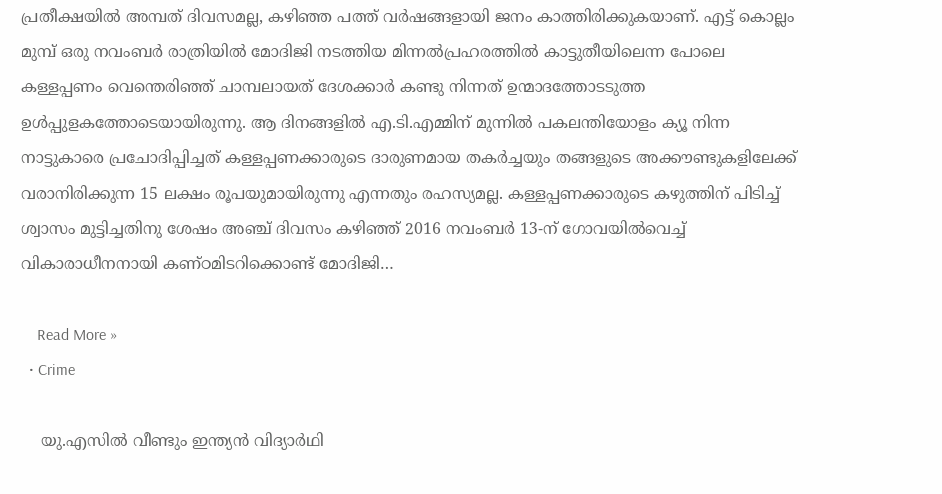പ്രതീക്ഷയിൽ അമ്പത് ദിവസമല്ല, കഴിഞ്ഞ പത്ത് വർഷങ്ങളായി ജനം കാത്തിരിക്കുകയാണ്. എട്ട് കൊല്ലം മുമ്പ് ഒരു നവംബർ രാത്രിയിൽ മോദിജി നടത്തിയ മിന്നൽപ്രഹരത്തിൽ കാട്ടുതീയിലെന്ന പോലെ കള്ളപ്പണം വെന്തെരിഞ്ഞ് ചാമ്പലായത് ദേശക്കാർ കണ്ടു നിന്നത് ഉന്മാദത്തോടടുത്ത ഉൾപ്പുളകത്തോടെയായിരുന്നു. ആ ദിനങ്ങളിൽ എ.ടി.എമ്മിന് മുന്നിൽ പകലന്തിയോളം ക്യൂ നിന്ന നാട്ടുകാരെ പ്രചോദിപ്പിച്ചത് കള്ളപ്പണക്കാരുടെ ദാരുണമായ തകർച്ചയും തങ്ങളുടെ അക്കൗണ്ടുകളിലേക്ക് വരാനിരിക്കുന്ന 15 ലക്ഷം രൂപയുമായിരുന്നു എന്നതും രഹസ്യമല്ല. കള്ളപ്പണക്കാരുടെ കഴുത്തിന് പിടിച്ച് ശ്വാസം മുട്ടിച്ചതിനു ശേഷം അഞ്ച് ദിവസം കഴിഞ്ഞ് 2016 നവംബർ 13-ന് ഗോവയിൽവെച്ച് വികാരാധീനനായി കണ്ഠമിടറിക്കൊണ്ട് മോദിജി…

    Read More »
  • Crime

    യു.എസില്‍ വീണ്ടും ഇന്ത്യന്‍ വിദ്യാര്‍ഥി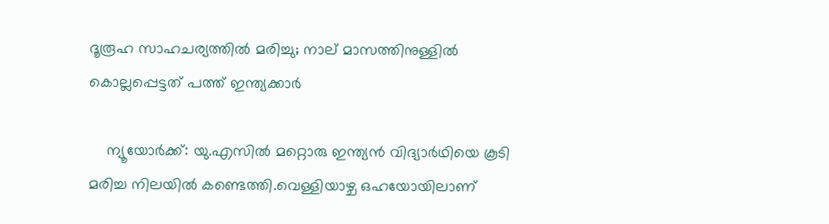ദൂരൂഹ സാഹചര്യത്തില്‍ മരിച്ചു; നാല് മാസത്തിനുള്ളില്‍ കൊല്ലപ്പെട്ടത് പത്ത് ഇന്ത്യക്കാര്‍

    ന്യൂയോര്‍ക്ക്: യു.എസില്‍ മറ്റൊരു ഇന്ത്യന്‍ വിദ്യാര്‍ഥിയെ കൂടി മരിച്ച നിലയില്‍ കണ്ടെത്തി.വെള്ളിയാഴ്ച ഒഹയോയിലാണ്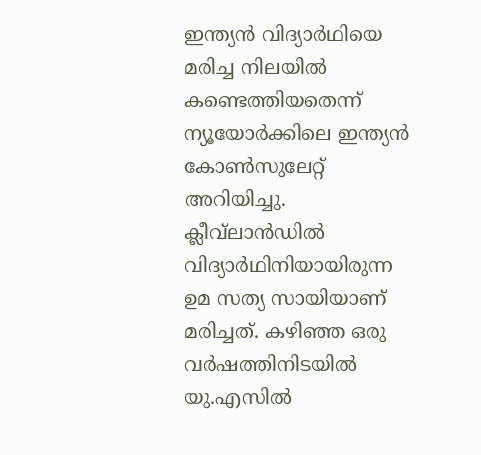ഇന്ത്യന്‍ വിദ്യാര്‍ഥിയെ മരിച്ച നിലയില്‍ കണ്ടെത്തിയതെന്ന് ന്യൂയോര്‍ക്കിലെ ഇന്ത്യന്‍ കോണ്‍സുലേറ്റ് അറിയിച്ചു. ക്ലീവ്‌ലാന്‍ഡില്‍ വിദ്യാര്‍ഥിനിയായിരുന്ന ഉമ സത്യ സായിയാണ് മരിച്ചത്. കഴിഞ്ഞ ഒരു വര്‍ഷത്തിനിടയില്‍ യു.എസില്‍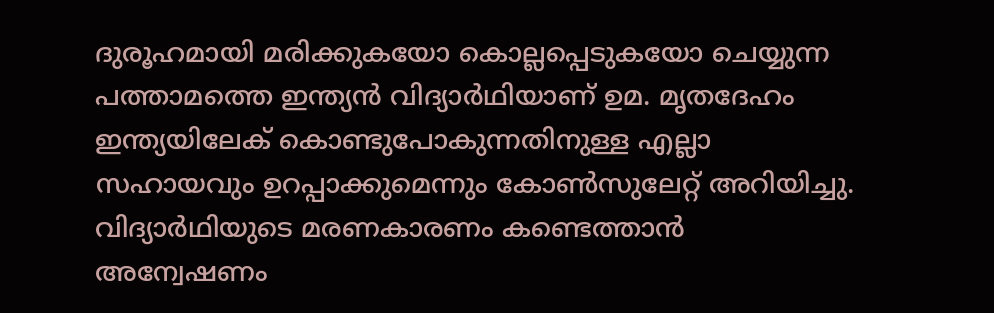ദുരൂഹമായി മരിക്കുകയോ കൊല്ലപ്പെടുകയോ ചെയ്യുന്ന പത്താമത്തെ ഇന്ത്യന്‍ വിദ്യാര്‍ഥിയാണ് ഉമ. മൃതദേഹം ഇന്ത്യയിലേക് കൊണ്ടുപോകുന്നതിനുള്ള എല്ലാ സഹായവും ഉറപ്പാക്കുമെന്നും കോണ്‍സുലേറ്റ് അറിയിച്ചു. വിദ്യാര്‍ഥിയുടെ മരണകാരണം കണ്ടെത്താന്‍ അന്വേഷണം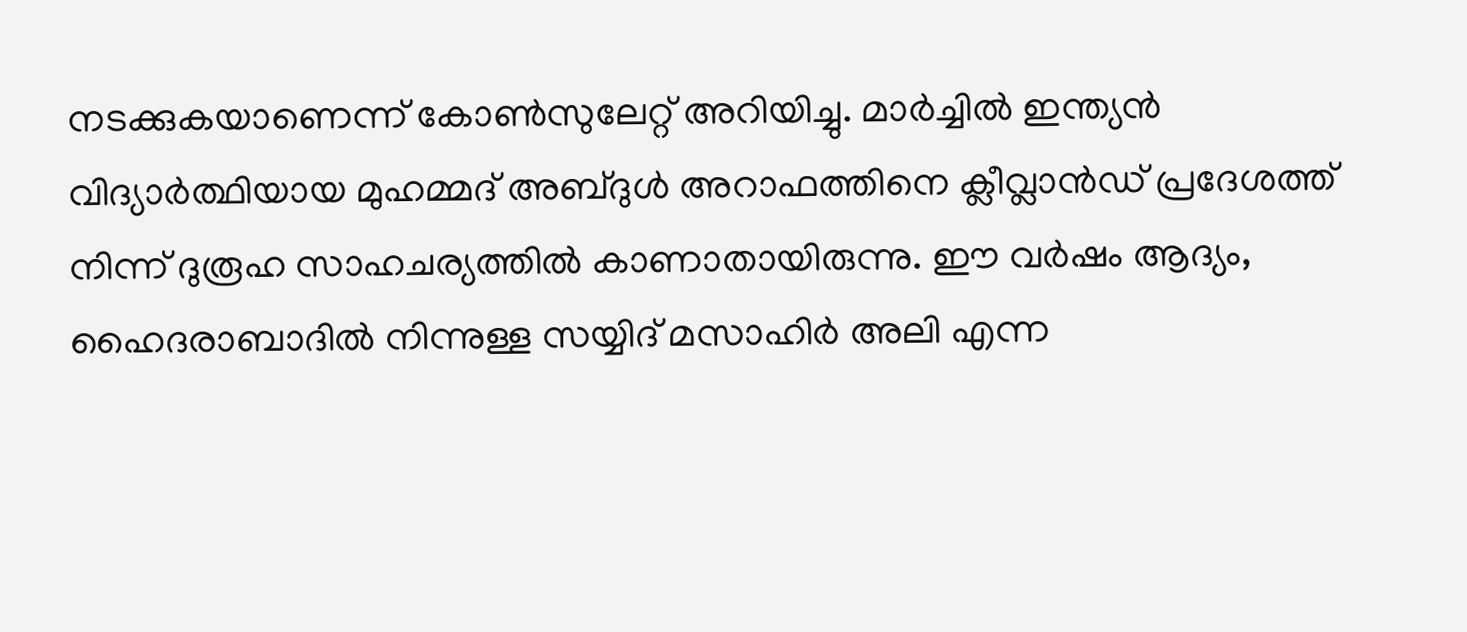നടക്കുകയാണെന്ന് കോണ്‍സുലേറ്റ് അറിയിച്ചു. മാര്‍ച്ചില്‍ ഇന്ത്യന്‍ വിദ്യാര്‍ത്ഥിയായ മുഹമ്മദ് അബ്ദുള്‍ അറാഫത്തിനെ ക്ലീവ്ലാന്‍ഡ് പ്രദേശത്ത് നിന്ന് ദുരൂഹ സാഹചര്യത്തില്‍ കാണാതായിരുന്നു. ഈ വര്‍ഷം ആദ്യം, ഹൈദരാബാദില്‍ നിന്നുള്ള സയ്യിദ് മസാഹിര്‍ അലി എന്ന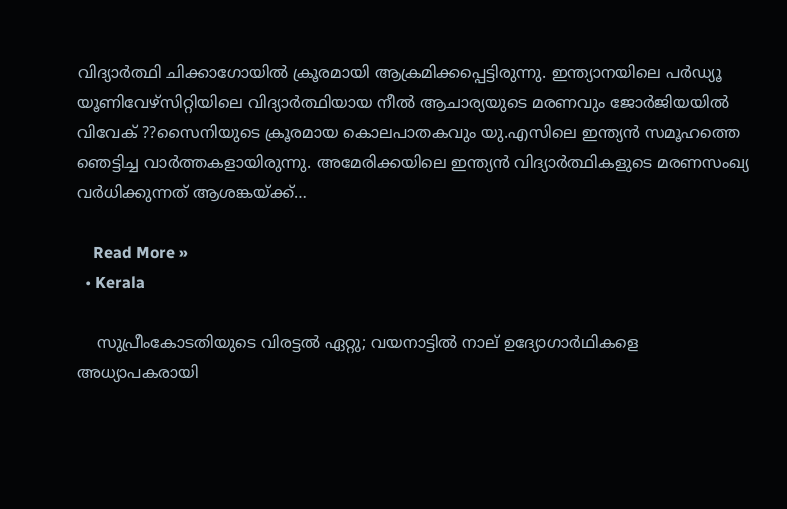വിദ്യാര്‍ത്ഥി ചിക്കാഗോയില്‍ ക്രൂരമായി ആക്രമിക്കപ്പെട്ടിരുന്നു. ഇന്ത്യാനയിലെ പര്‍ഡ്യൂ യൂണിവേഴ്സിറ്റിയിലെ വിദ്യാര്‍ത്ഥിയായ നീല്‍ ആചാര്യയുടെ മരണവും ജോര്‍ജിയയില്‍ വിവേക് ??സൈനിയുടെ ക്രൂരമായ കൊലപാതകവും യു.എസിലെ ഇന്ത്യന്‍ സമൂഹത്തെ ഞെട്ടിച്ച വാര്‍ത്തകളായിരുന്നു. അമേരിക്കയിലെ ഇന്ത്യന്‍ വിദ്യാര്‍ത്ഥികളുടെ മരണസംഖ്യ വര്‍ധിക്കുന്നത് ആശങ്കയ്ക്ക്…

    Read More »
  • Kerala

    സുപ്രീംകോടതിയുടെ വിരട്ടല്‍ ഏറ്റു; വയനാട്ടില്‍ നാല് ഉദ്യോഗാര്‍ഥികളെ അധ്യാപകരായി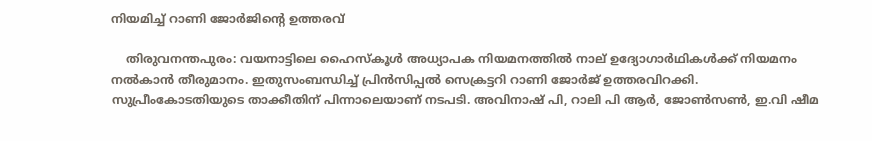നിയമിച്ച് റാണി ജോര്‍ജിന്റെ ഉത്തരവ്

    തിരുവനന്തപുരം: വയനാട്ടിലെ ഹൈസ്‌കൂള്‍ അധ്യാപക നിയമനത്തില്‍ നാല് ഉദ്യോഗാര്‍ഥികള്‍ക്ക് നിയമനം നല്‍കാന്‍ തീരുമാനം. ഇതുസംബന്ധിച്ച് പ്രിന്‍സിപ്പല്‍ സെക്രട്ടറി റാണി ജോര്‍ജ് ഉത്തരവിറക്കി. സുപ്രീംകോടതിയുടെ താക്കീതിന് പിന്നാലെയാണ് നടപടി. അവിനാഷ് പി, റാലി പി ആര്‍, ജോണ്‍സണ്‍, ഇ.വി ഷീമ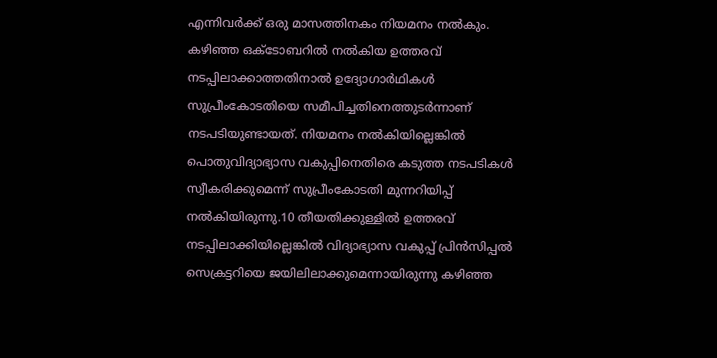എന്നിവര്‍ക്ക് ഒരു മാസത്തിനകം നിയമനം നല്‍കും. കഴിഞ്ഞ ഒക്ടോബറില്‍ നല്‍കിയ ഉത്തരവ് നടപ്പിലാക്കാത്തതിനാല്‍ ഉദ്യോഗാര്‍ഥികള്‍ സുപ്രീംകോടതിയെ സമീപിച്ചതിനെത്തുടര്‍ന്നാണ് നടപടിയുണ്ടായത്. നിയമനം നല്‍കിയില്ലെങ്കില്‍ പൊതുവിദ്യാഭ്യാസ വകുപ്പിനെതിരെ കടുത്ത നടപടികള്‍ സ്വീകരിക്കുമെന്ന് സുപ്രീംകോടതി മുന്നറിയിപ്പ് നല്‍കിയിരുന്നു.10 തീയതിക്കുള്ളില്‍ ഉത്തരവ് നടപ്പിലാക്കിയില്ലെങ്കില്‍ വിദ്യാഭ്യാസ വകുപ്പ് പ്രിന്‍സിപ്പല്‍ സെക്രട്ടറിയെ ജയിലിലാക്കുമെന്നായിരുന്നു കഴിഞ്ഞ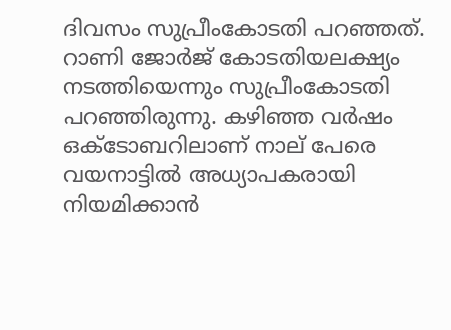ദിവസം സുപ്രീംകോടതി പറഞ്ഞത്. റാണി ജോര്‍ജ് കോടതിയലക്ഷ്യം നടത്തിയെന്നും സുപ്രീംകോടതി പറഞ്ഞിരുന്നു. കഴിഞ്ഞ വര്‍ഷം ഒക്ടോബറിലാണ് നാല് പേരെ വയനാട്ടില്‍ അധ്യാപകരായി നിയമിക്കാന്‍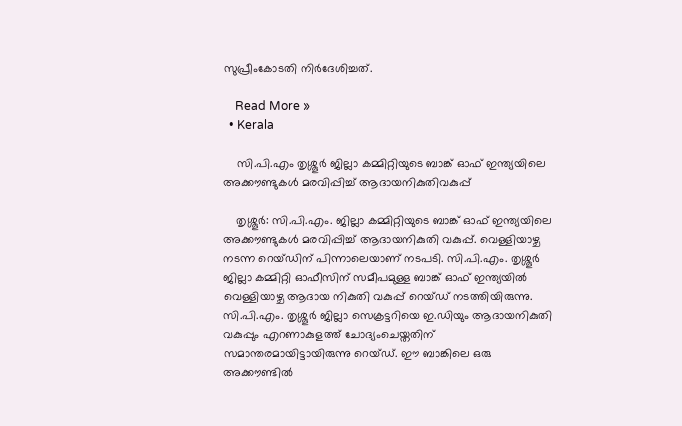സുപ്രീംകോടതി നിര്‍ദേശിച്ചത്.

    Read More »
  • Kerala

    സി.പി.എം തൃശ്ശൂര്‍ ജില്ലാ കമ്മിറ്റിയുടെ ബാങ്ക് ഓഫ് ഇന്ത്യയിലെ അക്കൗണ്ടുകള്‍ മരവിപ്പിച്ച് ആദായനികുതിവകുപ്പ്

    തൃശ്ശൂര്‍: സി.പി.എം. ജില്ലാ കമ്മിറ്റിയുടെ ബാങ്ക് ഓഫ് ഇന്ത്യയിലെ അക്കൗണ്ടുകള്‍ മരവിപ്പിച്ച് ആദായനികുതി വകുപ്പ്. വെള്ളിയാഴ്ച നടന്ന റെയ്ഡിന് പിന്നാലെയാണ് നടപടി. സി.പി.എം. തൃശ്ശൂര്‍ ജില്ലാ കമ്മിറ്റി ഓഫീസിന് സമീപമുള്ള ബാങ്ക് ഓഫ് ഇന്ത്യയില്‍ വെള്ളിയാഴ്ച ആദായ നികുതി വകുപ്പ് റെയ്ഡ് നടത്തിയിരുന്നു. സി.പി.എം. തൃശ്ശൂര്‍ ജില്ലാ സെക്രട്ടറിയെ ഇ.ഡിയും ആദായനികുതി വകുപ്പും എറണാകുളത്ത് ചോദ്യംചെയ്തതിന് സമാന്തരമായിട്ടായിരുന്നു റെയ്ഡ്. ഈ ബാങ്കിലെ ഒരു അക്കൗണ്ടില്‍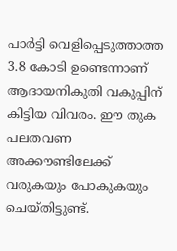പാര്‍ട്ടി വെളിപ്പെടുത്താത്ത 3.8 കോടി ഉണ്ടെന്നാണ് ആദായനികുതി വകുപ്പിന് കിട്ടിയ വിവരം. ഈ തുക പലതവണ അക്കൗണ്ടിലേക്ക് വരുകയും പോകുകയും ചെയ്തിട്ടുണ്ട്.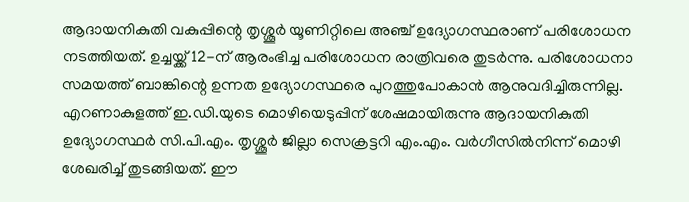ആദായനികുതി വകുപ്പിന്റെ തൃശ്ശൂര്‍ യൂണിറ്റിലെ അഞ്ച് ഉദ്യോഗസ്ഥരാണ് പരിശോധന നടത്തിയത്. ഉച്ചയ്ക്ക് 12-ന് ആരംഭിച്ച പരിശോധന രാത്രിവരെ തുടര്‍ന്നു. പരിശോധനാ സമയത്ത് ബാങ്കിന്റെ ഉന്നത ഉദ്യോഗസ്ഥരെ പുറത്തുപോകാന്‍ ആനുവദിച്ചിരുന്നില്ല. എറണാകുളത്ത് ഇ.ഡി.യുടെ മൊഴിയെടുപ്പിന് ശേഷമായിരുന്നു ആദായനികുതി ഉദ്യോഗസ്ഥര്‍ സി.പി.എം. തൃശ്ശൂര്‍ ജില്ലാ സെക്രട്ടറി എം.എം. വര്‍ഗീസില്‍നിന്ന് മൊഴി ശേഖരിച്ച് തുടങ്ങിയത്. ഈ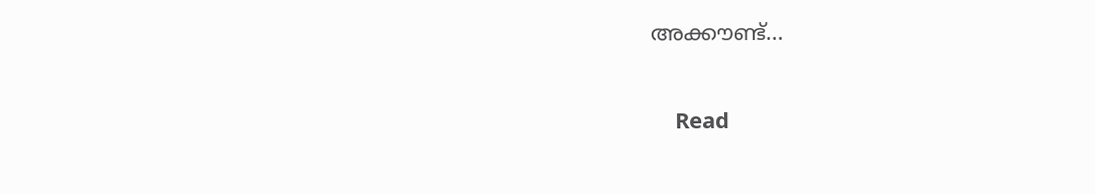അക്കൗണ്ട്…

    Read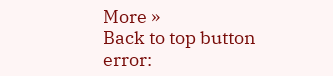More »
Back to top button
error: